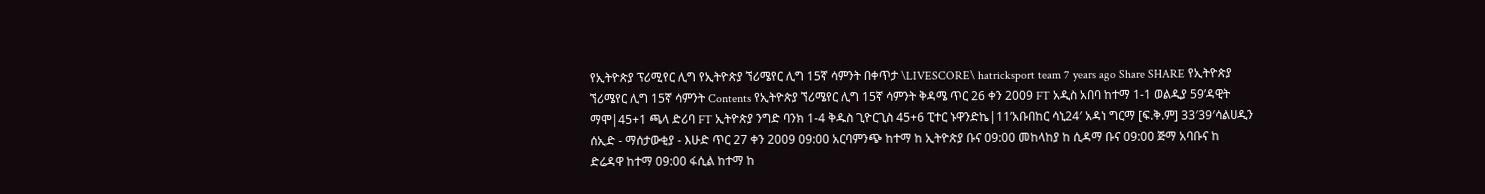የኢትዮጵያ ፕሪሚየር ሊግ የኢትዮጵያ ኘሪሜየር ሊግ 15ኛ ሳምንት በቀጥታ \LIVESCORE\ hatricksport team 7 years ago Share SHARE የኢትዮጵያ ኘሪሜየር ሊግ 15ኛ ሳምንት Contents የኢትዮጵያ ኘሪሜየር ሊግ 15ኛ ሳምንት ቅዳሜ ጥር 26 ቀን 2009 FT አዲስ አበባ ከተማ 1-1 ወልዲያ 59’ዳዊት ማሞ|45+1 ጫላ ድሪባ FT ኢትዮጵያ ንግድ ባንክ 1-4 ቅዱስ ጊዮርጊስ 45+6 ፒተር ኑዋንድኬ|11’አቡበከር ሳኒ24′ አዳነ ግርማ [ፍ.ቅ.ም] 33′39′ሳልሀዲን ሰኢድ - ማሰታውቂያ - እሁድ ጥር 27 ቀን 2009 09:00 አርባምንጭ ከተማ ከ ኢትዮጵያ ቡና 09:00 መከላከያ ከ ሲዳማ ቡና 09:00 ጅማ አባቡና ከ ድሬዳዋ ከተማ 09:00 ፋሲል ከተማ ከ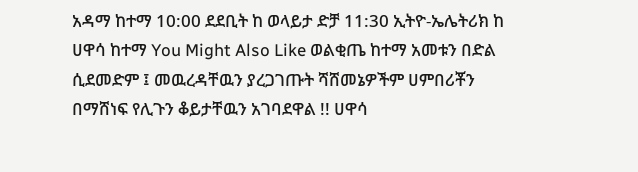አዳማ ከተማ 10:00 ደደቢት ከ ወላይታ ድቻ 11:30 ኢትዮ-ኤሌትሪክ ከ ሀዋሳ ከተማ You Might Also Like ወልቂጤ ከተማ አመቱን በድል ሲደመድም ፤ መዉረዳቸዉን ያረጋገጡት ሻሸመኔዎችም ሀምበሪቾን በማሸነፍ የሊጉን ቆይታቸዉን አገባደዋል !! ሀዋሳ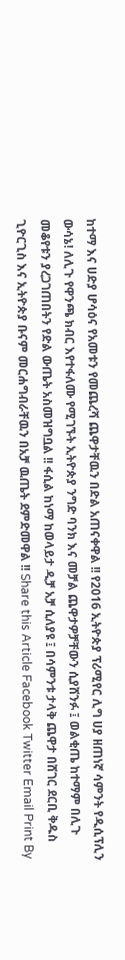ከተማ እና ሀድያ ሆሳዕና የአመቱን የመጨረሻ ጨዋታቸዉን በድል አጠናቀዋል !! የ2016 ኢትዮጵያ ፕሪሚየር ሊግ ሀያ ዘጠነኛ ሳምንት የዲሲፕሊን ውሳኔ! ለሊጉ የዋንጫ ክብር እየተፋለሙ የሚገኙት ኢትዮጵያ ንግድ ባንክ እና መቻል ጨዋታዎቻቸውን ሲያሸንፉ ፤ ወልቂጤ ከተማም በሊጉ መቆየቱን ያረጋገጠበትን የድል ውጤት አስመዝግቧል !! ፋሲል ከነማ ከወላይታ ዲቻ አቻ ሲለያዩ ፤ በሳምንቱ ታላቅ ጨዋታ በሸገር ደርቢ ቅዱስ ጊዮርጊስ እና ኢትዮጵያ ቡናም መርሐግብራቸዉን በአቻ ዉጤት ደምድመዋል !! Share this Article Facebook Twitter Email Print By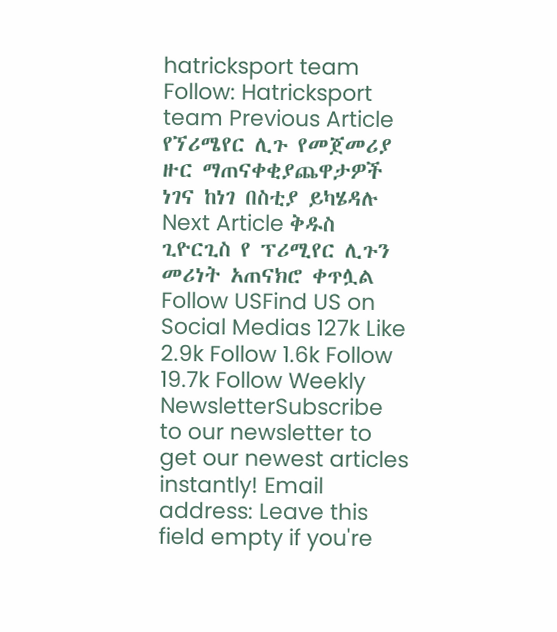hatricksport team Follow: Hatricksport team Previous Article የኘሪሜየር ሊጉ የመጀመሪያ ዙር ማጠናቀቂያጨዋታዎች ነገና ከነገ በስቲያ ይካሄዳሉ Next Article ቅዱስ ጊዮርጊስ የ ፕሪሚየር ሊጉን መሪነት አጠናክሮ ቀጥሏል Follow USFind US on Social Medias 127k Like 2.9k Follow 1.6k Follow 19.7k Follow Weekly NewsletterSubscribe to our newsletter to get our newest articles instantly! Email address: Leave this field empty if you're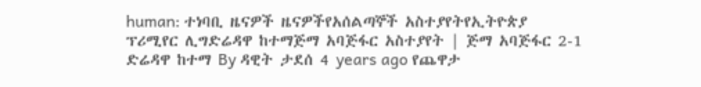human: ተነባቢ ዜናዎች ዜናዎችየአሰልጣኞች አስተያየትየኢትዮጵያ ፕሪሚየር ሊግድሬዳዋ ከተማጅማ አባጅፋር አስተያየት | ጅማ አባጅፋር 2-1 ድሬዳዋ ከተማ By ዳዊት ታደሰ 4 years ago የጨዋታ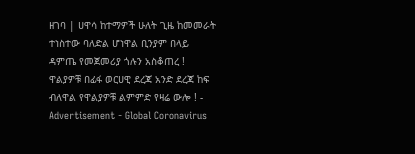ዘገባ | ሀዋሳ ከተማዎች ሁለት ጊዜ ከመመራት ተነስተው ባለድል ሆነዋል ቢንያም በላይ ዳምጤ የመጀመሪያ ጎሉን አስቆጠረ ! ዋልያዎቹ በፊፋ ወርሀዊ ደረጃ አንድ ደረጃ ከፍ ብለዋል የዋልያዎቹ ልምምድ የዛሬ ውሎ ! - Advertisement - Global Coronavirus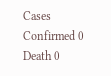Cases Confirmed 0 Death 0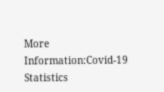More Information:Covid-19 Statistics